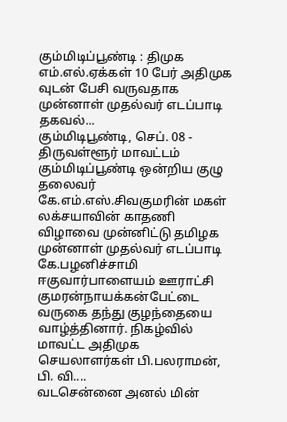கும்மிடிப்பூண்டி : திமுக எம்.எல்.ஏக்கள் 10 பேர் அதிமுக வுடன் பேசி வருவதாக முன்னாள் முதல்வர் எடப்பாடி தகவல்...
கும்மிடிபூண்டி, செப். 08 -
திருவள்ளூர் மாவட்டம் கும்மிடிப்பூண்டி ஒன்றிய குழு தலைவர் கே.எம்.எஸ்.சிவகுமரின் மகள் லக்சயாவின் காதணி விழாவை முன்னிட்டு தமிழக முன்னாள் முதல்வர் எடப்பாடி கே.பழனிச்சாமி ஈகுவார்பாளையம் ஊராட்சி குமரன்நாயக்கன்பேட்டை வருகை தந்து குழந்தையை வாழ்த்தினார். நிகழ்வில் மாவட்ட அதிமுக செயலாளர்கள் பி.பலராமன், பி. வி....
வடசென்னை அனல் மின்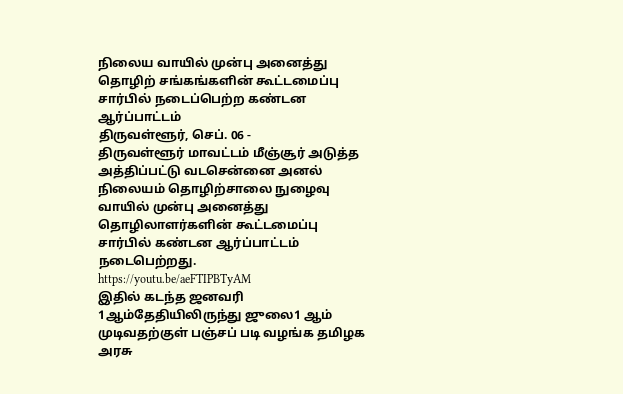நிலைய வாயில் முன்பு அனைத்து தொழிற் சங்கங்களின் கூட்டமைப்பு சார்பில் நடைப்பெற்ற கண்டன ஆர்ப்பாட்டம்
திருவள்ளூர், செப். 06 -
திருவள்ளூர் மாவட்டம் மீஞ்சூர் அடுத்த அத்திப்பட்டு வடசென்னை அனல் நிலையம் தொழிற்சாலை நுழைவு வாயில் முன்பு அனைத்து தொழிலாளர்களின் கூட்டமைப்பு சார்பில் கண்டன ஆர்ப்பாட்டம் நடைபெற்றது.
https://youtu.be/aeFTIPBTyAM
இதில் கடந்த ஜனவரி 1ஆம்தேதியிலிருந்து ஜுலை1 ஆம் முடிவதற்குள் பஞ்சப் படி வழங்க தமிழக அரசு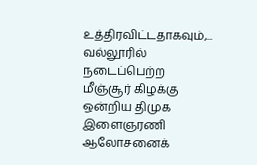உத்திரவிட்டதாகவும்,...
வல்லூரில் நடைப்பெற்ற மீஞ்சூர் கிழக்கு ஒன்றிய திமுக இளைஞரணி ஆலோசனைக்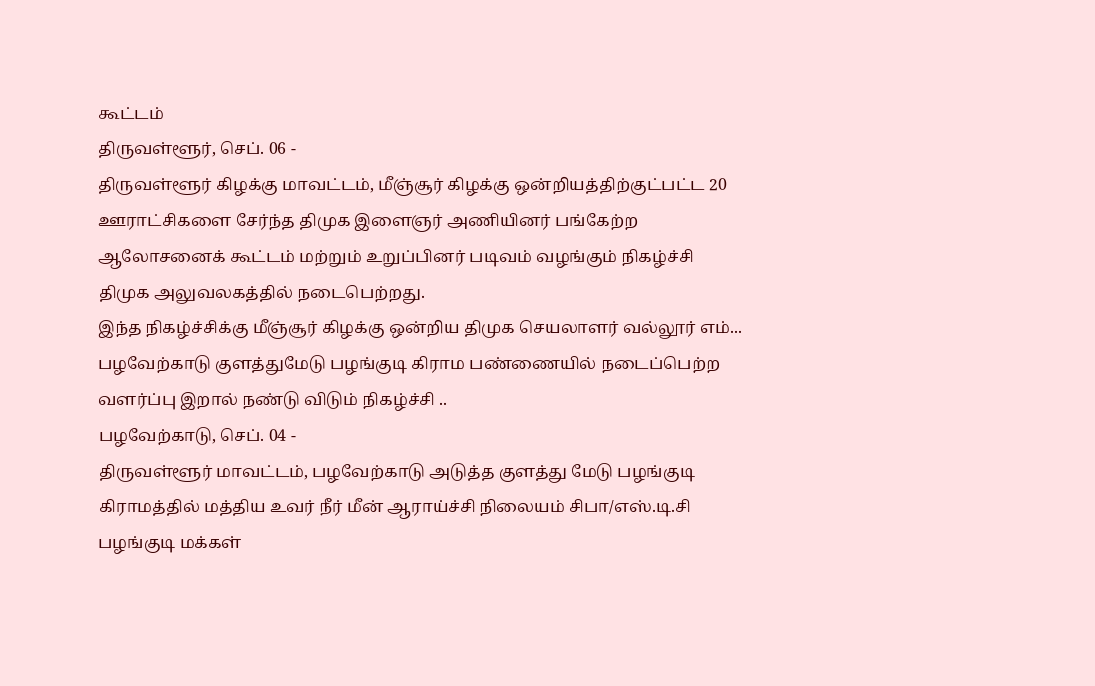கூட்டம்
திருவள்ளூர், செப். 06 -
திருவள்ளூர் கிழக்கு மாவட்டம், மீஞ்சூர் கிழக்கு ஒன்றியத்திற்குட்பட்ட 20 ஊராட்சிகளை சேர்ந்த திமுக இளைஞர் அணியினர் பங்கேற்ற ஆலோசனைக் கூட்டம் மற்றும் உறுப்பினர் படிவம் வழங்கும் நிகழ்ச்சி திமுக அலுவலகத்தில் நடைபெற்றது.
இந்த நிகழ்ச்சிக்கு மீஞ்சூர் கிழக்கு ஒன்றிய திமுக செயலாளர் வல்லூர் எம்...
பழவேற்காடு குளத்துமேடு பழங்குடி கிராம பண்ணையில் நடைப்பெற்ற வளர்ப்பு இறால் நண்டு விடும் நிகழ்ச்சி ..
பழவேற்காடு, செப். 04 -
திருவள்ளூர் மாவட்டம், பழவேற்காடு அடுத்த குளத்து மேடு பழங்குடி கிராமத்தில் மத்திய உவர் நீர் மீன் ஆராய்ச்சி நிலையம் சிபா/எஸ்.டி.சி பழங்குடி மக்கள்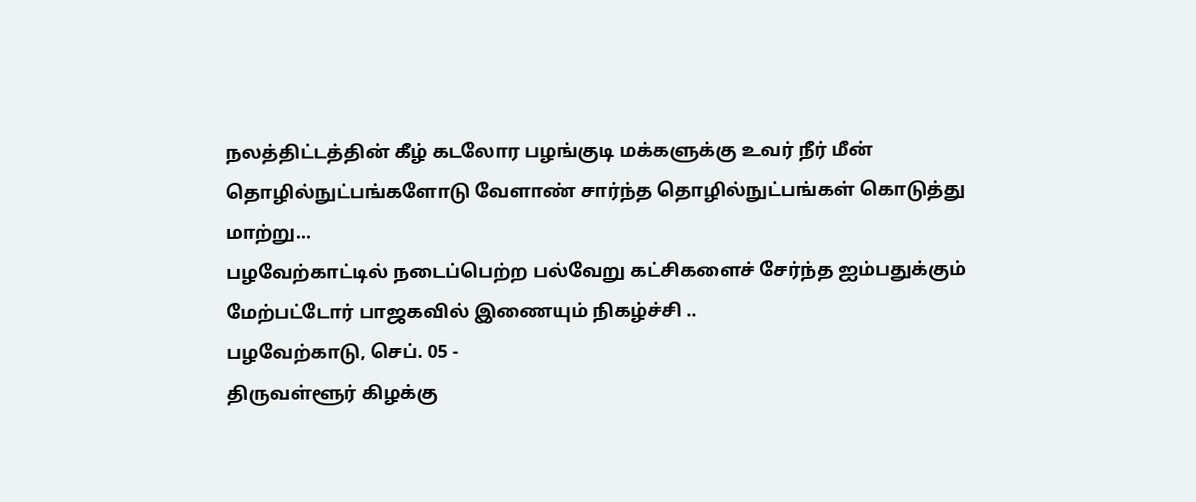நலத்திட்டத்தின் கீழ் கடலோர பழங்குடி மக்களுக்கு உவர் நீர் மீன் தொழில்நுட்பங்களோடு வேளாண் சார்ந்த தொழில்நுட்பங்கள் கொடுத்து மாற்று...
பழவேற்காட்டில் நடைப்பெற்ற பல்வேறு கட்சிகளைச் சேர்ந்த ஐம்பதுக்கும் மேற்பட்டோர் பாஜகவில் இணையும் நிகழ்ச்சி ..
பழவேற்காடு, செப். 05 -
திருவள்ளூர் கிழக்கு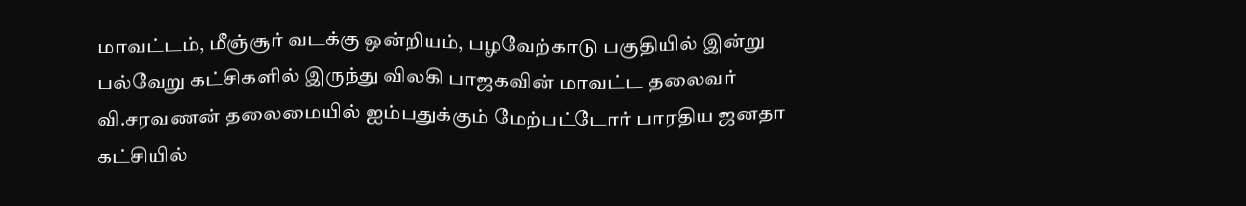மாவட்டம், மீஞ்சூர் வடக்கு ஒன்றியம், பழவேற்காடு பகுதியில் இன்று பல்வேறு கட்சிகளில் இருந்து விலகி பாஜகவின் மாவட்ட தலைவர் வி.சரவணன் தலைமையில் ஐம்பதுக்கும் மேற்பட்டோர் பாரதிய ஜனதா கட்சியில்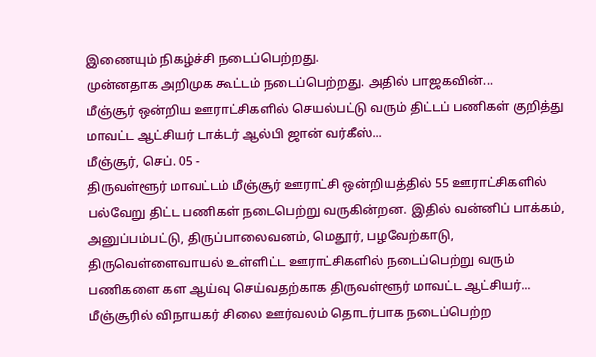இணையும் நிகழ்ச்சி நடைப்பெற்றது.
முன்னதாக அறிமுக கூட்டம் நடைப்பெற்றது. அதில் பாஜகவின்...
மீஞ்சூர் ஒன்றிய ஊராட்சிகளில் செயல்பட்டு வரும் திட்டப் பணிகள் குறித்து மாவட்ட ஆட்சியர் டாக்டர் ஆல்பி ஜான் வர்கீஸ்...
மீஞ்சூர், செப். 05 -
திருவள்ளூர் மாவட்டம் மீஞ்சூர் ஊராட்சி ஒன்றியத்தில் 55 ஊராட்சிகளில் பல்வேறு திட்ட பணிகள் நடைபெற்று வருகின்றன. இதில் வன்னிப் பாக்கம், அனுப்பம்பட்டு, திருப்பாலைவனம், மெதூர், பழவேற்காடு, திருவெள்ளைவாயல் உள்ளிட்ட ஊராட்சிகளில் நடைப்பெற்று வரும் பணிகளை கள ஆய்வு செய்வதற்காக திருவள்ளூர் மாவட்ட ஆட்சியர்...
மீஞ்சூரில் விநாயகர் சிலை ஊர்வலம் தொடர்பாக நடைப்பெற்ற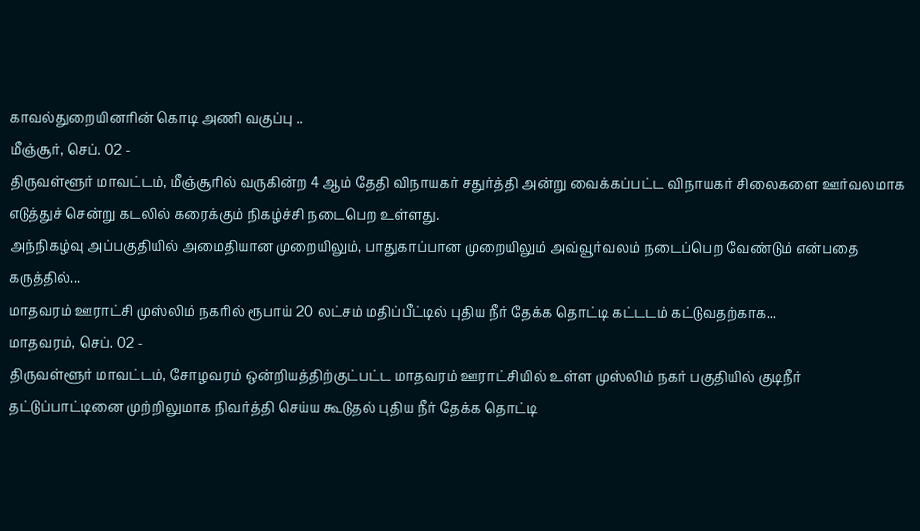காவல்துறையினரின் கொடி அணி வகுப்பு ..
மீஞ்சூர், செப். 02 -
திருவள்ளூர் மாவட்டம், மீஞ்சூரில் வருகின்ற 4 ஆம் தேதி விநாயகர் சதுர்த்தி அன்று வைக்கப்பட்ட விநாயகர் சிலைகளை ஊர்வலமாக எடுத்துச் சென்று கடலில் கரைக்கும் நிகழ்ச்சி நடைபெற உள்ளது.
அந்நிகழ்வு அப்பகுதியில் அமைதியான முறையிலும், பாதுகாப்பான முறையிலும் அவ்வூர்வலம் நடைப்பெற வேண்டும் என்பதை கருத்தில்...
மாதவரம் ஊராட்சி முஸ்லிம் நகரில் ரூபாய் 20 லட்சம் மதிப்பீட்டில் புதிய நீர் தேக்க தொட்டி கட்டடம் கட்டுவதற்காக...
மாதவரம், செப். 02 -
திருவள்ளூர் மாவட்டம், சோழவரம் ஒன்றியத்திற்குட்பட்ட மாதவரம் ஊராட்சியில் உள்ள முஸ்லிம் நகர் பகுதியில் குடிநீர் தட்டுப்பாட்டினை முற்றிலுமாக நிவர்த்தி செய்ய கூடுதல் புதிய நீர் தேக்க தொட்டி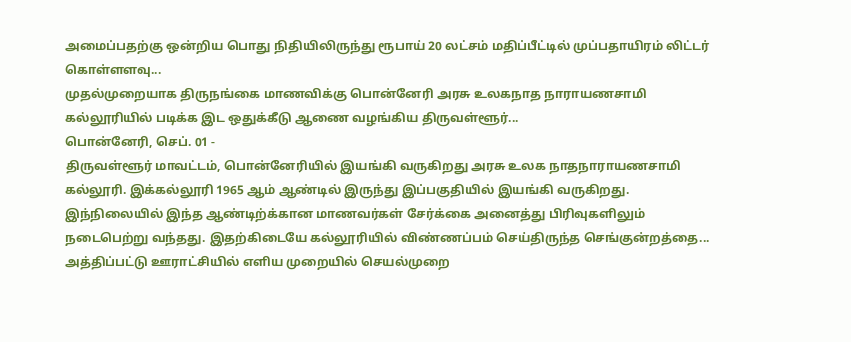அமைப்பதற்கு ஒன்றிய பொது நிதியிலிருந்து ரூபாய் 20 லட்சம் மதிப்பீட்டில் முப்பதாயிரம் லிட்டர் கொள்ளளவு...
முதல்முறையாக திருநங்கை மாணவிக்கு பொன்னேரி அரசு உலகநாத நாராயணசாமி கல்லூரியில் படிக்க இட ஒதுக்கீடு ஆணை வழங்கிய திருவள்ளூர்...
பொன்னேரி, செப். 01 -
திருவள்ளூர் மாவட்டம், பொன்னேரியில் இயங்கி வருகிறது அரசு உலக நாதநாராயணசாமி கல்லூரி. இக்கல்லூரி 1965 ஆம் ஆண்டில் இருந்து இப்பகுதியில் இயங்கி வருகிறது. இந்நிலையில் இந்த ஆண்டிற்க்கான மாணவர்கள் சேர்க்கை அனைத்து பிரிவுகளிலும் நடைபெற்று வந்தது. இதற்கிடையே கல்லூரியில் விண்ணப்பம் செய்திருந்த செங்குன்றத்தை...
அத்திப்பட்டு ஊராட்சியில் எளிய முறையில் செயல்முறை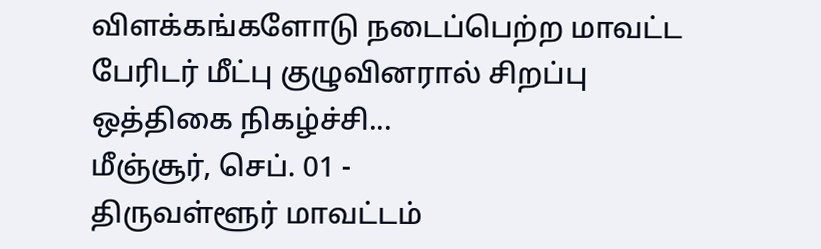விளக்கங்களோடு நடைப்பெற்ற மாவட்ட பேரிடர் மீட்பு குழுவினரால் சிறப்பு ஒத்திகை நிகழ்ச்சி...
மீஞ்சூர், செப். 01 -
திருவள்ளூர் மாவட்டம்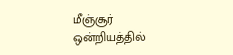மீஞ்சூர் ஒன்றியத்தில்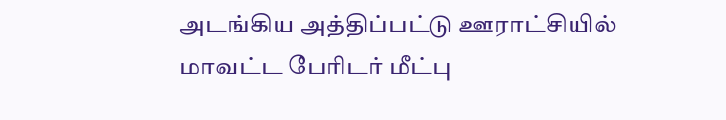அடங்கிய அத்திப்பட்டு ஊராட்சியில் மாவட்ட பேரிடர் மீட்பு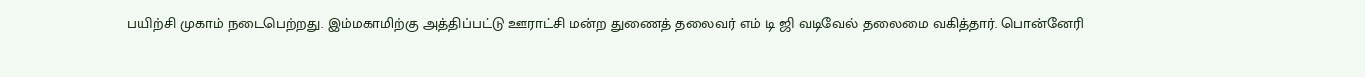பயிற்சி முகாம் நடைபெற்றது. இம்மகாமிற்கு அத்திப்பட்டு ஊராட்சி மன்ற துணைத் தலைவர் எம் டி ஜி வடிவேல் தலைமை வகித்தார். பொன்னேரி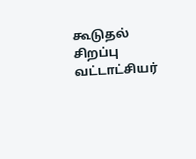கூடுதல் சிறப்பு வட்டாட்சியர்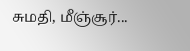சுமதி, மீஞ்சூர்...